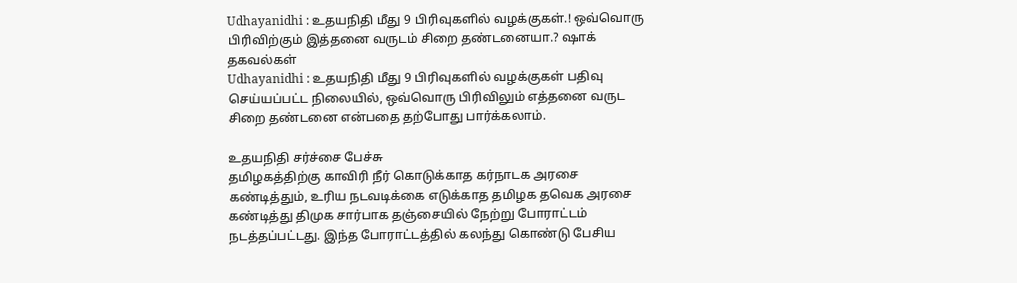Udhayanidhi : உதயநிதி மீது 9 பிரிவுகளில் வழக்குகள்.! ஒவ்வொரு பிரிவிற்கும் இத்தனை வருடம் சிறை தண்டனையா.? ஷாக் தகவல்கள்
Udhayanidhi : உதயநிதி மீது 9 பிரிவுகளில் வழக்குகள் பதிவு செய்யப்பட்ட நிலையில், ஒவ்வொரு பிரிவிலும் எத்தனை வருட சிறை தண்டனை என்பதை தற்போது பார்க்கலாம்.

உதயநிதி சர்ச்சை பேச்சு
தமிழகத்திற்கு காவிரி நீர் கொடுக்காத கர்நாடக அரசை கண்டித்தும், உரிய நடவடிக்கை எடுக்காத தமிழக தவெக அரசை கண்டித்து திமுக சார்பாக தஞ்சையில் நேற்று போராட்டம் நடத்தப்பட்டது. இந்த போராட்டத்தில் கலந்து கொண்டு பேசிய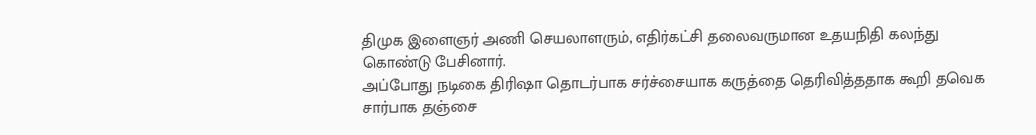திமுக இளைஞர் அணி செயலாளரும், எதிர்கட்சி தலைவருமான உதயநிதி கலந்து கொண்டு பேசினார்.
அப்போது நடிகை திரிஷா தொடர்பாக சர்ச்சையாக கருத்தை தெரிவித்ததாக கூறி தவெக சார்பாக தஞ்சை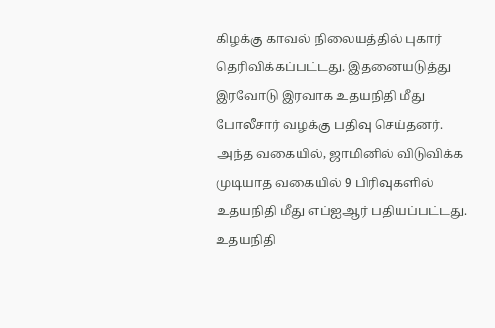கிழக்கு காவல் நிலையத்தில் புகார் தெரிவிக்கப்பட்டது. இதனையடுத்து இரவோடு இரவாக உதயநிதி மீது போலீசார் வழக்கு பதிவு செய்தனர். அந்த வகையில், ஜாமினில் விடுவிக்க முடியாத வகையில் 9 பிரிவுகளில் உதயநிதி மீது எப்ஐஆர் பதியப்பட்டது.
உதயநிதி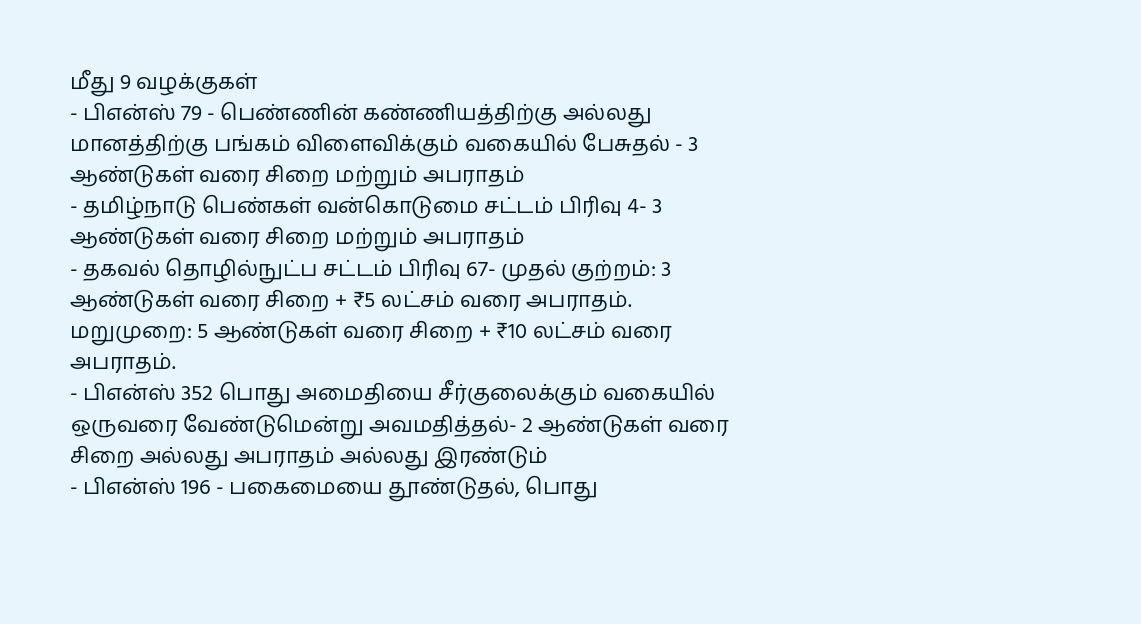மீது 9 வழக்குகள்
- பிஎன்ஸ் 79 - பெண்ணின் கண்ணியத்திற்கு அல்லது மானத்திற்கு பங்கம் விளைவிக்கும் வகையில் பேசுதல் - 3 ஆண்டுகள் வரை சிறை மற்றும் அபராதம்
- தமிழ்நாடு பெண்கள் வன்கொடுமை சட்டம் பிரிவு 4- 3 ஆண்டுகள் வரை சிறை மற்றும் அபராதம்
- தகவல் தொழில்நுட்ப சட்டம் பிரிவு 67- முதல் குற்றம்: 3 ஆண்டுகள் வரை சிறை + ₹5 லட்சம் வரை அபராதம். மறுமுறை: 5 ஆண்டுகள் வரை சிறை + ₹10 லட்சம் வரை அபராதம்.
- பிஎன்ஸ் 352 பொது அமைதியை சீர்குலைக்கும் வகையில் ஒருவரை வேண்டுமென்று அவமதித்தல்- 2 ஆண்டுகள் வரை சிறை அல்லது அபராதம் அல்லது இரண்டும்
- பிஎன்ஸ் 196 - பகைமையை தூண்டுதல், பொது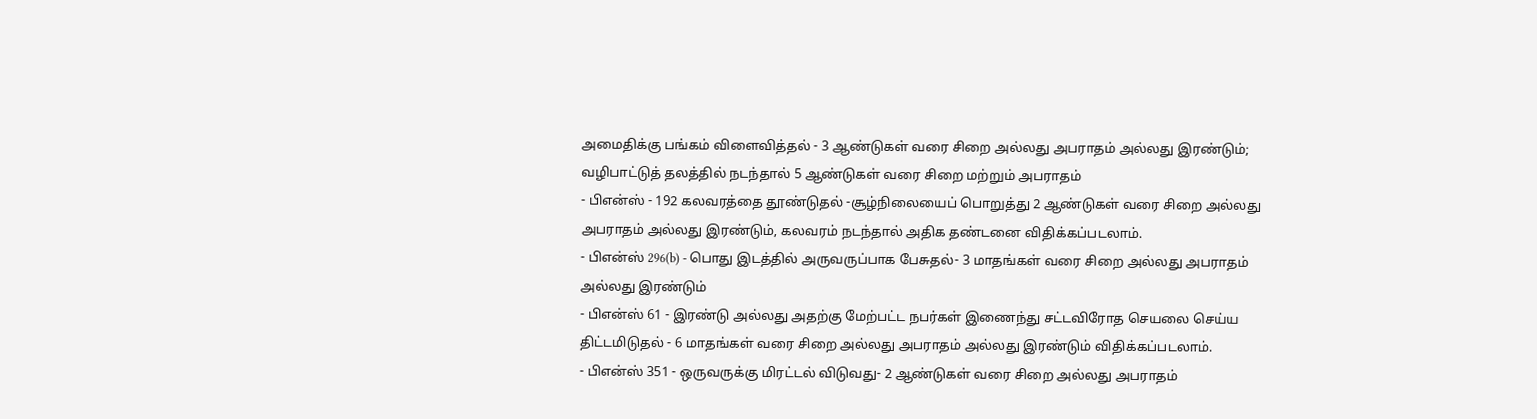அமைதிக்கு பங்கம் விளைவித்தல் - 3 ஆண்டுகள் வரை சிறை அல்லது அபராதம் அல்லது இரண்டும்; வழிபாட்டுத் தலத்தில் நடந்தால் 5 ஆண்டுகள் வரை சிறை மற்றும் அபராதம்
- பிஎன்ஸ் - 192 கலவரத்தை தூண்டுதல் -சூழ்நிலையைப் பொறுத்து 2 ஆண்டுகள் வரை சிறை அல்லது அபராதம் அல்லது இரண்டும், கலவரம் நடந்தால் அதிக தண்டனை விதிக்கப்படலாம்.
- பிஎன்ஸ் 296(b) - பொது இடத்தில் அருவருப்பாக பேசுதல்- 3 மாதங்கள் வரை சிறை அல்லது அபராதம் அல்லது இரண்டும்
- பிஎன்ஸ் 61 - இரண்டு அல்லது அதற்கு மேற்பட்ட நபர்கள் இணைந்து சட்டவிரோத செயலை செய்ய திட்டமிடுதல் - 6 மாதங்கள் வரை சிறை அல்லது அபராதம் அல்லது இரண்டும் விதிக்கப்படலாம்.
- பிஎன்ஸ் 351 - ஒருவருக்கு மிரட்டல் விடுவது- 2 ஆண்டுகள் வரை சிறை அல்லது அபராதம்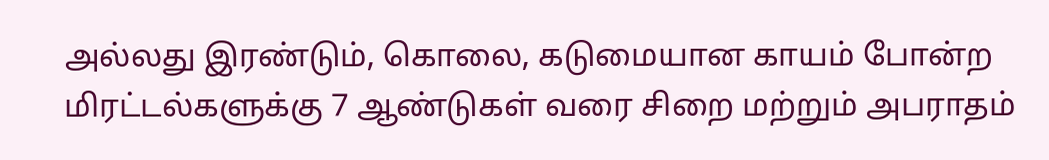அல்லது இரண்டும், கொலை, கடுமையான காயம் போன்ற மிரட்டல்களுக்கு 7 ஆண்டுகள் வரை சிறை மற்றும் அபராதம்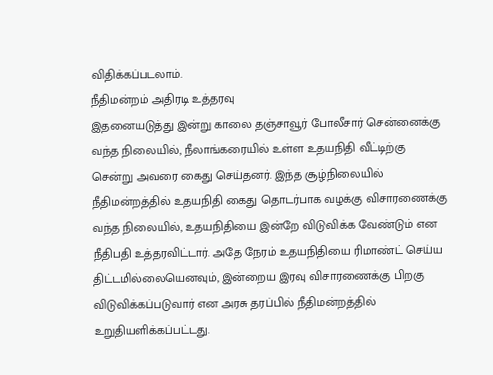விதிக்கப்படலாம்.
நீதிமன்றம் அதிரடி உத்தரவு
இதனையடுத்து இன்று காலை தஞ்சாவூர் போலீசார் சென்னைக்கு வந்த நிலையில், நீலாங்கரையில் உள்ள உதயநிதி வீட்டிற்கு சென்று அவரை கைது செய்தனர். இந்த சூழ்நிலையில் நீதிமன்றத்தில் உதயநிதி கைது தொடர்பாக வழக்கு விசாரணைக்கு வந்த நிலையில், உதயநிதியை இன்றே விடுவிக்க வேண்டும் என நீதிபதி உத்தரவிட்டார். அதே நேரம் உதயநிதியை ரிமாண்ட் செய்ய திட்டமில்லையெனவும், இன்றைய இரவு விசாரணைக்கு பிறகு விடுவிக்கப்படுவார் என அரசு தரப்பில் நீதிமன்றத்தில் உறுதியளிக்கப்பட்டது.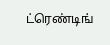ட்ரெண்டிங்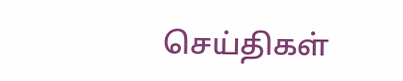செய்திகள்